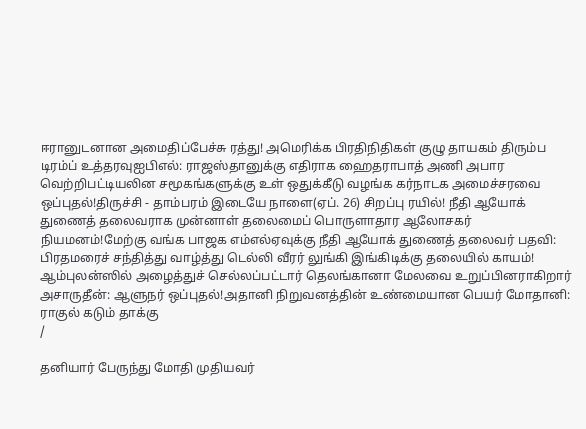ஈரானுடனான அமைதிப்பேச்சு ரத்து! அமெரிக்க பிரதிநிதிகள் குழு தாயகம் திரும்ப டிரம்ப் உத்தரவுஐபிஎல்: ராஜஸ்தானுக்கு எதிராக ஹைதராபாத் அணி அபார வெற்றிபட்டியலின சமூகங்களுக்கு உள் ஒதுக்கீடு வழங்க கர்நாடக அமைச்சரவை ஒப்புதல்!திருச்சி - தாம்பரம் இடையே நாளை(ஏப். 26) சிறப்பு ரயில்! நீதி ஆயோக் துணைத் தலைவராக முன்னாள் தலைமைப் பொருளாதார ஆலோசகர் நியமனம்!மேற்கு வங்க பாஜக எம்எல்ஏவுக்கு நீதி ஆயோக் துணைத் தலைவர் பதவி: பிரதமரைச் சந்தித்து வாழ்த்து டெல்லி வீரர் லுங்கி இங்கிடிக்கு தலையில் காயம்! ஆம்புலன்ஸில் அழைத்துச் செல்லப்பட்டார் தெலங்கானா மேலவை உறுப்பினராகிறார் அசாருதீன்: ஆளுநர் ஒப்புதல்!அதானி நிறுவனத்தின் உண்மையான பெயர் மோதானி: ராகுல் கடும் தாக்கு
/

தனியார் பேருந்து மோதி முதியவர்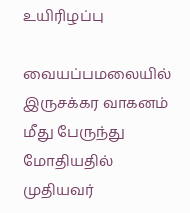உயிரிழப்பு

வையப்பமலையில் இருசக்கர வாகனம் மீது பேருந்து மோதியதில் முதியவர்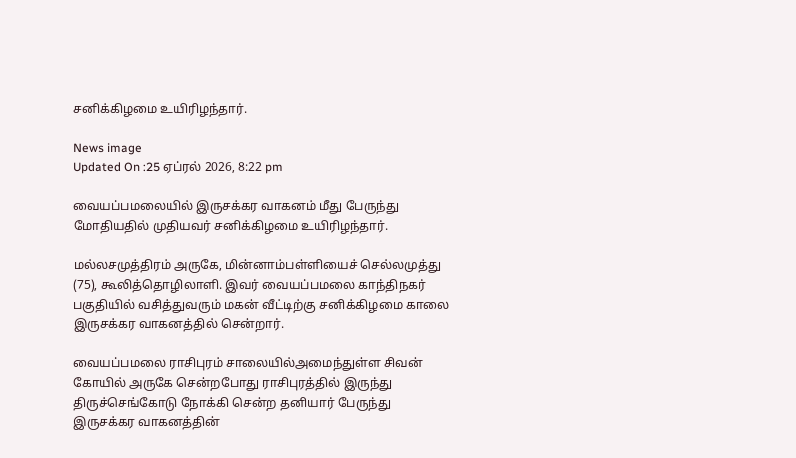சனிக்கிழமை உயிரிழந்தார்.

News image
Updated On :25 ஏப்ரல் 2026, 8:22 pm

வையப்பமலையில் இருசக்கர வாகனம் மீது பேருந்து மோதியதில் முதியவர் சனிக்கிழமை உயிரிழந்தார்.

மல்லசமுத்திரம் அருகே, மின்னாம்பள்ளியைச் செல்லமுத்து (75), கூலித்தொழிலாளி. இவர் வையப்பமலை காந்திநகர் பகுதியில் வசித்துவரும் மகன் வீட்டிற்கு சனிக்கிழமை காலை இருசக்கர வாகனத்தில் சென்றார்.

வையப்பமலை ராசிபுரம் சாலையில்அமைந்துள்ள சிவன் கோயில் அருகே சென்றபோது ராசிபுரத்தில் இருந்து திருச்செங்கோடு நோக்கி சென்ற தனியார் பேருந்து இருசக்கர வாகனத்தின்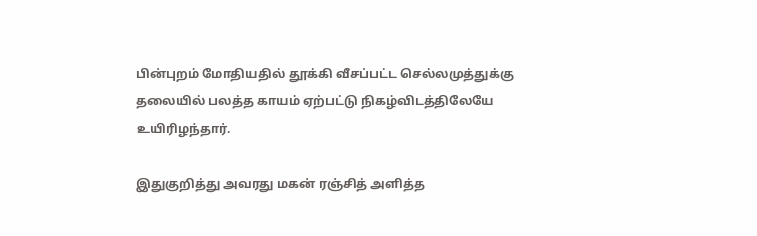பின்புறம் மோதியதில் தூக்கி வீசப்பட்ட செல்லமுத்துக்கு தலையில் பலத்த காயம் ஏற்பட்டு நிகழ்விடத்திலேயே உயிரிழந்தார்.

இதுகுறித்து அவரது மகன் ரஞ்சித் அளித்த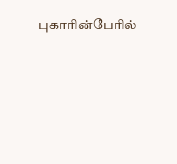புகாரின்பேரில்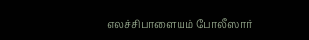எலச்சிபாளையம் போலீஸார்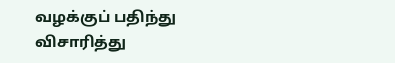வழக்குப் பதிந்து விசாரித்து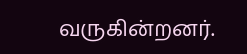வருகின்றனர்.